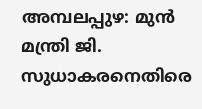അമ്പലപ്പുഴ: മുൻ മന്ത്രി ജി. സുധാകരനെതിരെ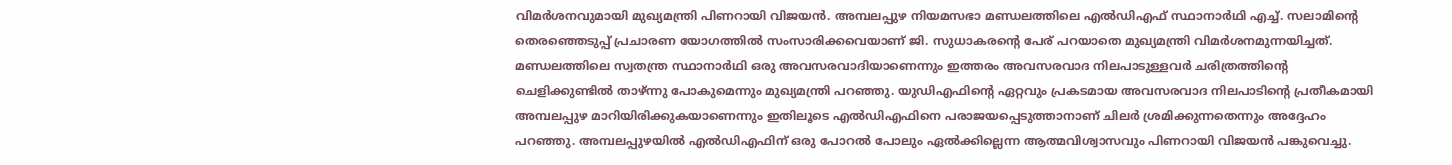വിമർശനവുമായി മുഖ്യമന്ത്രി പിണറായി വിജയൻ. അമ്പലപ്പുഴ നിയമസഭാ മണ്ഡലത്തിലെ എൽഡിഎഫ് സ്ഥാനാർഥി എച്ച്. സലാമിന്റെ തെരഞ്ഞെടുപ്പ് പ്രചാരണ യോഗത്തിൽ സംസാരിക്കവെയാണ് ജി. സുധാകരൻ്റെ പേര് പറയാതെ മുഖ്യമന്ത്രി വിമർശനമുന്നയിച്ചത്.
മണ്ഡലത്തിലെ സ്വതന്ത്ര സ്ഥാനാർഥി ഒരു അവസരവാദിയാണെന്നും ഇത്തരം അവസരവാദ നിലപാടുള്ളവർ ചരിത്രത്തിന്റെ ചെളിക്കുണ്ടിൽ താഴ്ന്നു പോകുമെന്നും മുഖ്യമന്ത്രി പറഞ്ഞു. യുഡിഎഫിന്റെ ഏറ്റവും പ്രകടമായ അവസരവാദ നിലപാടിന്റെ പ്രതീകമായി അമ്പലപ്പുഴ മാറിയിരിക്കുകയാണെന്നും ഇതിലൂടെ എൽഡിഎഫിനെ പരാജയപ്പെടുത്താനാണ് ചിലർ ശ്രമിക്കുന്നതെന്നും അദ്ദേഹം പറഞ്ഞു. അമ്പലപ്പുഴയിൽ എൽഡിഎഫിന് ഒരു പോറൽ പോലും ഏൽക്കില്ലെന്ന ആത്മവിശ്വാസവും പിണറായി വിജയൻ പങ്കുവെച്ചു.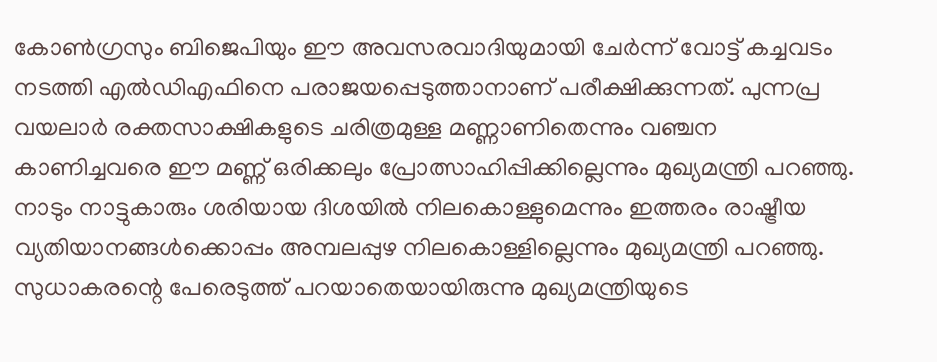കോൺഗ്രസും ബിജെപിയും ഈ അവസരവാദിയുമായി ചേർന്ന് വോട്ട് കച്ചവടം നടത്തി എൽഡിഎഫിനെ പരാജയപ്പെടുത്താനാണ് പരീക്ഷിക്കുന്നത്. പുന്നപ്ര വയലാർ രക്തസാക്ഷികളുടെ ചരിത്രമുള്ള മണ്ണാണിതെന്നും വഞ്ചന കാണിച്ചവരെ ഈ മണ്ണ് ഒരിക്കലും പ്രോത്സാഹിപ്പിക്കില്ലെന്നും മുഖ്യമന്ത്രി പറഞ്ഞു. നാടും നാട്ടുകാരും ശരിയായ ദിശയിൽ നിലകൊള്ളുമെന്നും ഇത്തരം രാഷ്ട്രീയ വ്യതിയാനങ്ങൾക്കൊപ്പം അമ്പലപ്പുഴ നിലകൊള്ളില്ലെന്നും മുഖ്യമന്ത്രി പറഞ്ഞു. സുധാകരന്റെ പേരെടുത്ത് പറയാതെയായിരുന്നു മുഖ്യമന്ത്രിയുടെ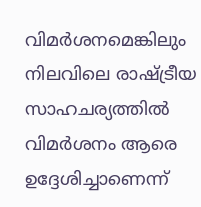വിമർശനമെങ്കിലും നിലവിലെ രാഷ്ട്രീയ സാഹചര്യത്തിൽ വിമർശനം ആരെ ഉദ്ദേശിച്ചാണെന്ന്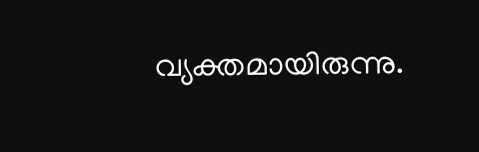വ്യക്തമായിരുന്നു.